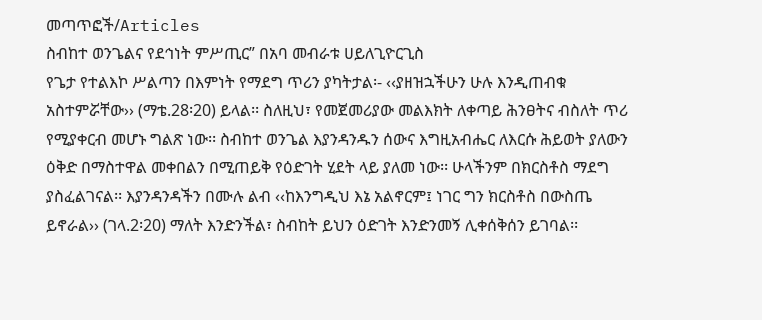መጣጥፎች/Articles
ስብከተ ወንጌልና የደኅነት ምሥጢር” በአባ መብራቱ ሀይለጊዮርጊስ
የጌታ የተልእኮ ሥልጣን በእምነት የማደግ ጥሪን ያካትታል፡- ‹‹ያዘዝኋችሁን ሁሉ እንዲጠብቁ አስተምሯቸው›› (ማቴ.28፡20) ይላል፡፡ ስለዚህ፣ የመጀመሪያው መልእክት ለቀጣይ ሕንፀትና ብስለት ጥሪ የሚያቀርብ መሆኑ ግልጽ ነው፡፡ ስብከተ ወንጌል እያንዳንዱን ሰውና እግዚአብሔር ለእርሱ ሕይወት ያለውን ዕቅድ በማስተዋል መቀበልን በሚጠይቅ የዕድገት ሂደት ላይ ያለመ ነው፡፡ ሁላችንም በክርስቶስ ማደግ ያስፈልገናል፡፡ እያንዳንዳችን በሙሉ ልብ ‹‹ከእንግዲህ እኔ አልኖርም፤ ነገር ግን ክርስቶስ በውስጤ ይኖራል›› (ገላ.2፡20) ማለት እንድንችል፣ ስብከት ይህን ዕድገት እንድንመኝ ሊቀሰቅሰን ይገባል፡፡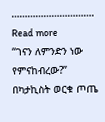…………………………. Read more
“ገናን ለምንድን ነው የምናከብረው?” በካታኪስት ወርቁ ጦጤ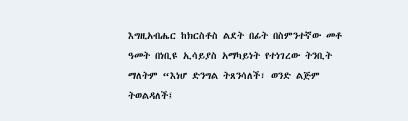እግዚአብሔር ከክርስቶስ ልደት በፊት በስምንተኛው መቶ ዓመት በነቢዩ ኢሳይያስ አማካይነት የተነገረው ትንቢት ማለትም “እነሆ ድንግል ትጸንሳለች፣ ወንድ ልጅም ትወልዳለች፤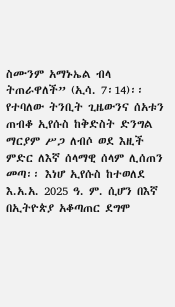ስሙንም አማኑኤል ብላ ትጠራዋለች” (ኢሳ. 7፡14)፡፡ የተባለው ትንቢት ጊዜውንና ሰአቱን ጠብቆ ኢየሱስ ከቅድስት ድንግል ማርያም ሥጋ ለብሶ ወደ እዚች ምድር ለእኛ ሰላማዊ ሰላም ሊሰጠን መጣ፡፡ እነሆ ኢየሱስ ከተወለደ እ.አ.አ. 2025 ዓ. ም. ሲሆን በእኛ በኢትዮጵያ አቆጣጠር ደግሞ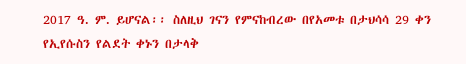2017 ዓ. ም. ይሆናል፡፡ ስለዚህ ገናን የምናከብረው በየአመቱ በታህሳሳ 29 ቀን የኢየሱስን የልደት ቀኑን በታላቅ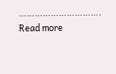…………………………. Read more